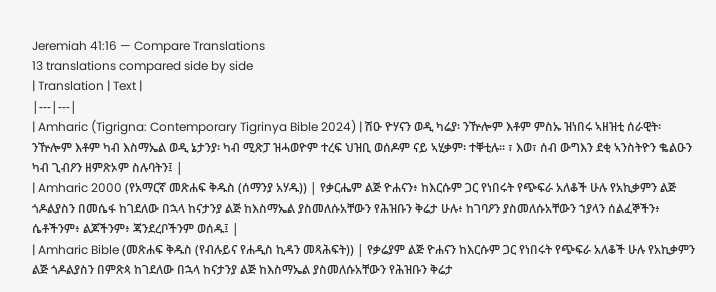Jeremiah 41:16 — Compare Translations
13 translations compared side by side
| Translation | Text |
|---|---|
| Amharic (Tigrigna: Contemporary Tigrinya Bible 2024) | ሽዑ ዮሃናን ወዲ ካሬያ፡ ንዅሎም እቶም ምስኡ ዝነበሩ ኣዘዝቲ ሰራዊት፡ ንዅሎም እቶም ካብ እስማኤል ወዲ ኔታንያ፡ ካብ ሚጽፓ ዝሓወዮም ተረፍ ህዝቢ ወሰዶም ናይ ኣሂቃም፡ ተቐቲሉ። ፣ እወ፣ ሰብ ውግእን ደቂ ኣንስትዮን ቈልዑን ካብ ጊብዖን ዘምጽኦም ስሉባትን፤ |
| Amharic 2000 (የአማርኛ መጽሐፍ ቅዱስ (ሰማንያ አሃዱ)) | የቃርሔም ልጅ ዮሐናን፥ ከእርሱም ጋር የነበሩት የጭፍራ አለቆች ሁሉ የአኪቃምን ልጅ ጎዶልያስን በመሴፋ ከገደለው በኋላ ከናታንያ ልጅ ከእስማኤል ያስመለሱአቸውን የሕዝቡን ቅሬታ ሁሉ፥ ከገባዖን ያስመለሱአቸውን ኀያላን ሰልፈኞችን፥ ሴቶችንም፥ ልጆችንም፥ ጃንደረቦችንም ወሰዱ፤ |
| Amharic Bible (መጽሐፍ ቅዱስ (የብሉይና የሐዲስ ኪዳን መጻሕፍት)) | የቃሬያም ልጅ ዮሐናን ከእርሱም ጋር የነበሩት የጭፍራ አለቆች ሁሉ የአኪቃምን ልጅ ጎዶልያስን በምጽጳ ከገደለው በኋላ ከናታንያ ልጅ ከእስማኤል ያስመለሱአቸውን የሕዝቡን ቅሬታ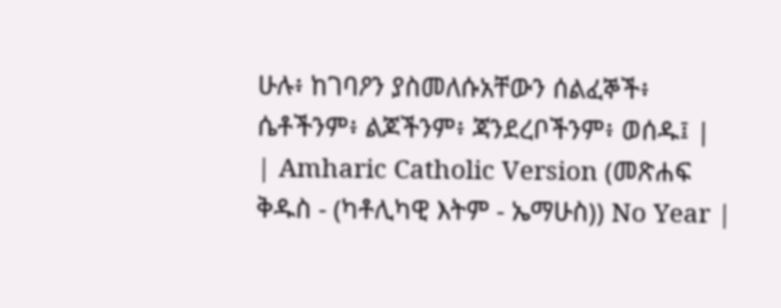ሁሉ፥ ከገባዖን ያስመለሱአቸውን ሰልፈኞች፥ ሴቶችንም፥ ልጆችንም፥ ጃንደረቦችንም፥ ወሰዱ፤ |
| Amharic Catholic Version (መጽሐፍ ቅዱስ - (ካቶሊካዊ እትም - ኤማሁስ)) No Year |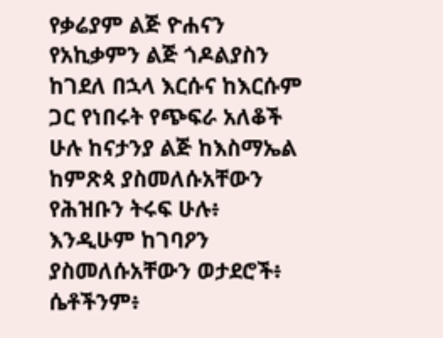የቃሬያም ልጅ ዮሐናን የአኪቃምን ልጅ ጎዶልያስን ከገደለ በኋላ እርሱና ከእርሱም ጋር የነበሩት የጭፍራ አለቆች ሁሉ ከናታንያ ልጅ ከእስማኤል ከምጽጳ ያስመለሱአቸውን የሕዝቡን ትሩፍ ሁሉ፥ እንዲሁም ከገባዖን ያስመለሱአቸውን ወታደሮች፥ ሴቶችንም፥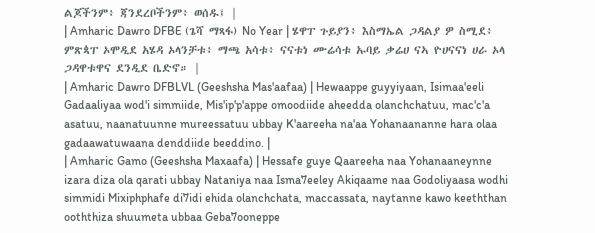ልጆችንም፥ ጃንደረቦችንም፥ ወሰዱ፤ |
| Amharic Dawro DFBE (ጌሻ ማጻፋ) No Year | ሄዋፐ ጉይያን፥ እስማኤል ጋዳልያ ዎ ስሚደ፥ ምጽጳፐ ኦሞዲደ አሄዳ ኦላንቻቱ፥ ማጫ አሳቱ፥ ናናቱነ ሙሬሳቱ ኡባይ ቃሬሀ ናኣ ዮሀናናነ ሀራ ኦላ ጋዳዋቱዋና ደንዲደ ቤድኖ። |
| Amharic Dawro DFBLVL (Geeshsha Mas'aafaa) | Hewaappe guyyiyaan, Isimaa'eeli Gadaaliyaa wod'i simmiide, Mis'ip'p'appe omoodiide aheedda olanchchatuu, mac'c'a asatuu, naanatuunne mureessatuu ubbay K'aareeha na'aa Yohanaananne hara olaa gadaawatuwaana denddiide beeddino. |
| Amharic Gamo (Geeshsha Maxaafa) | Hessafe guye Qaareeha naa Yohanaaneynne izara diza ola qarati ubbay Nataniya naa Isma7eeley Akiqaame naa Godoliyaasa wodhi simmidi Mixiphphafe di7idi ehida olanchchata, maccassata, naytanne kawo keeththan ooththiza shuumeta ubbaa Geba7ooneppe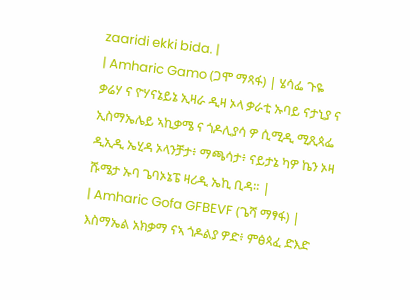zaaridi ekki bida. |
| Amharic Gamo (ጋሞ ማጻፋ) | ሄሳፌ ጉዬ ቃሬሃ ና ዮሃናኔይኔ ኢዛራ ዲዛ ኦላ ቃራቲ ኡባይ ናታኒያ ና ኢስማኤሌይ ኣኪቃሜ ና ጎዶሊያሳ ዎ ሲሚዲ ሚጺጳፌ ዲኢዲ ኤሂዳ ኦላንቻታ፥ ማጫሳታ፥ ናይታኔ ካዎ ኬን ኦዛ ሹሜታ ኡባ ጌባኦኔፔ ዛሪዲ ኤኪ ቢዳ። |
| Amharic Gofa GFBEVF (ጌሻ ማፃፋ) | እስማኤል አክቃማ ናኣ ጎዶልያ ዎድ፥ ምፅጳፈ ድእድ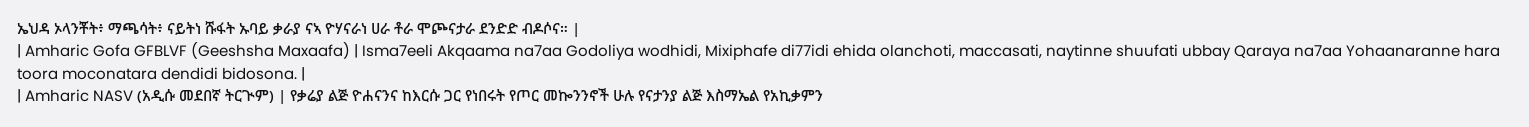ኤህዳ ኦላንቾት፥ ማጫሳት፥ ናይትነ ሹፋት ኡባይ ቃራያ ናኣ ዮሃናራነ ሀራ ቶራ ሞጮናታራ ደንድድ ብዶሶና። |
| Amharic Gofa GFBLVF (Geeshsha Maxaafa) | Isma7eeli Akqaama na7aa Godoliya wodhidi, Mixiphafe di77idi ehida olanchoti, maccasati, naytinne shuufati ubbay Qaraya na7aa Yohaanaranne hara toora moconatara dendidi bidosona. |
| Amharic NASV (አዲሱ መደበኛ ትርጒም) | የቃሬያ ልጅ ዮሐናንና ከእርሱ ጋር የነበሩት የጦር መኰንንኖች ሁሉ የናታንያ ልጅ እስማኤል የአኪቃምን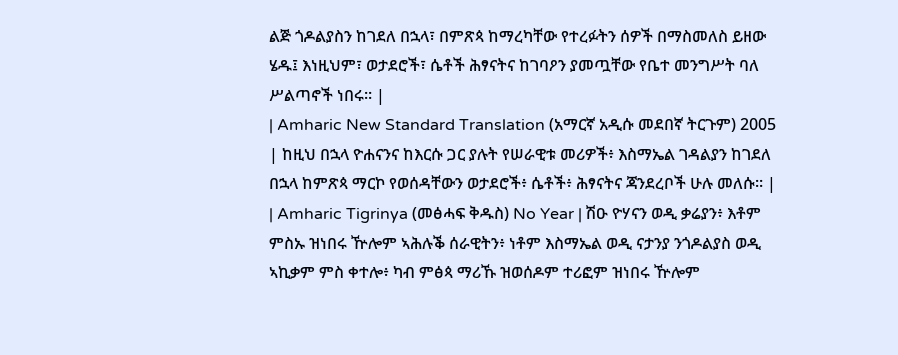ልጅ ጎዶልያስን ከገደለ በኋላ፣ በምጽጳ ከማረካቸው የተረፉትን ሰዎች በማስመለስ ይዘው ሄዱ፤ እነዚህም፣ ወታደሮች፣ ሴቶች ሕፃናትና ከገባዖን ያመጧቸው የቤተ መንግሥት ባለ ሥልጣኖች ነበሩ። |
| Amharic New Standard Translation (አማርኛ አዲሱ መደበኛ ትርጉም) 2005 | ከዚህ በኋላ ዮሐናንና ከእርሱ ጋር ያሉት የሠራዊቱ መሪዎች፥ እስማኤል ገዳልያን ከገደለ በኋላ ከምጽጳ ማርኮ የወሰዳቸውን ወታደሮች፥ ሴቶች፥ ሕፃናትና ጃንደረቦች ሁሉ መለሱ። |
| Amharic Tigrinya (መፅሓፍ ቅዱስ) No Year | ሽዑ ዮሃናን ወዲ ቃሬያን፥ እቶም ምስኡ ዝነበሩ ዅሎም ኣሕሉቕ ሰራዊትን፥ ነቶም እስማኤል ወዲ ናታንያ ንጎዶልያስ ወዲ ኣኪቃም ምስ ቀተሎ፥ ካብ ምፅጳ ማሪኹ ዝወሰዶም ተሪፎም ዝነበሩ ዅሎም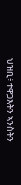ህዝቢ፥ ተዋጋእትን ኣንስትን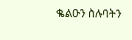ቈልዑን ስሉባትን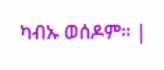ካብኡ ወሰዶም። |